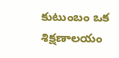కుటుంబం ఒక శిక్షణాలయం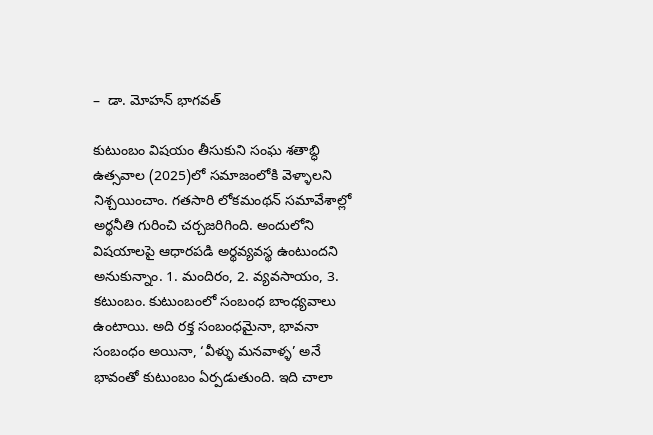–  డా. మోహన్‌ భాగవత్‌

కుటుంబం విషయం తీసుకుని సంఘ శతాబ్ధి ఉత్సవాల (2025)లో సమాజంలోకి వెళ్ళాలని నిశ్చయించాం. గతసారి లోకమంథన్‌ సమావేశాల్లో అర్థనీతి గురించి చర్చజరిగింది. అందులోని విషయాలపై ఆధారపడి అర్థవ్యవస్థ ఉంటుందని అనుకున్నాం. 1. మందిరం, 2. వ్యవసాయం, 3. కటుంబం. కుటుంబంలో సంబంధ బాంధ్యవాలు ఉంటాయి. అది రక్త సంబంధమైనా, భావనా సంబంధం అయినా, ‘వీళ్ళు మనవాళ్ళ’ అనే భావంతో కుటుంబం ఏర్పడుతుంది. ఇది చాలా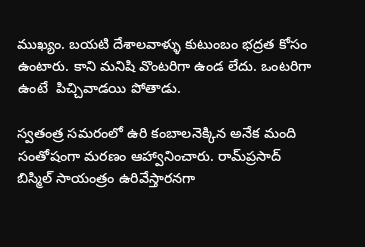ముఖ్యం. బయటి దేశాలవాళ్ళు కుటుంబం భద్రత కోసం ఉంటారు. కాని మనిషి వొంటరిగా ఉండ లేదు. ఒంటరిగా ఉంటే  పిచ్చివాడయి పోతాడు.

స్వతంత్ర సమరంలో ఉరి కంబాలనెక్కిన అనేక మంది సంతోషంగా మరణం ఆహ్వానించారు. రామ్‌ప్రసాద్‌ బిస్మిల్‌ సాయంత్రం ఉరివేస్తారనగా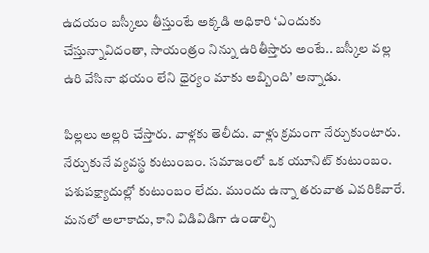ఉదయం బస్కీలు తీస్తుంటే అక్కడి అధికారి ‘ఎందుకు చేస్తున్నావిదంతా, సాయంత్రం నిన్ను ఉరితీస్తారు అంటే.. బస్కీల వల్ల ఉరి వేసినా భయం లేని ధైర్యం మాకు అబ్బింది’ అన్నాడు.

పిల్లలు అల్లరి చేస్తారు. వాళ్లకు తెలీదు. వాళ్లు క్రమంగా నేర్చుకుంటారు. నేర్చుకునే వ్యవస్థ కుటుంబం. సమాజంలో ఒక యూనిట్‌ కుటుంబం. పశుపక్ష్యాదుల్లో కుటుంబం లేదు. ముందు ఉన్నా తరువాత ఎవరికివారే. మనలో అలాకాదు, కాని విడివిడిగా ఉండాల్సి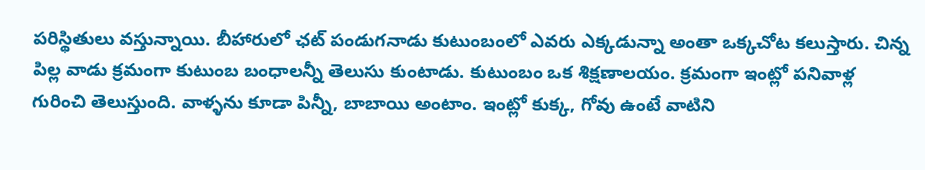పరిస్థితులు వస్తున్నాయి. బీహారులో ఛట్‌ పండుగనాడు కుటుంబంలో ఎవరు ఎక్కడున్నా అంతా ఒక్కచోట కలుస్తారు. చిన్న పిల్ల వాడు క్రమంగా కుటుంబ బంధాలన్నీ తెలుసు కుంటాడు. కుటుంబం ఒక శిక్షణాలయం. క్రమంగా ఇంట్లో పనివాళ్ల గురించి తెలుస్తుంది. వాళ్ళను కూడా పిన్నీ, బాబాయి అంటాం. ఇంట్లో కుక్క, గోవు ఉంటే వాటిని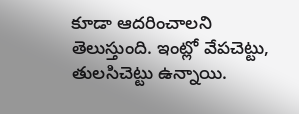కూడా ఆదరించాలని తెలుస్తుంది. ఇంట్లో వేపచెట్టు, తులసిచెట్టు ఉన్నాయి.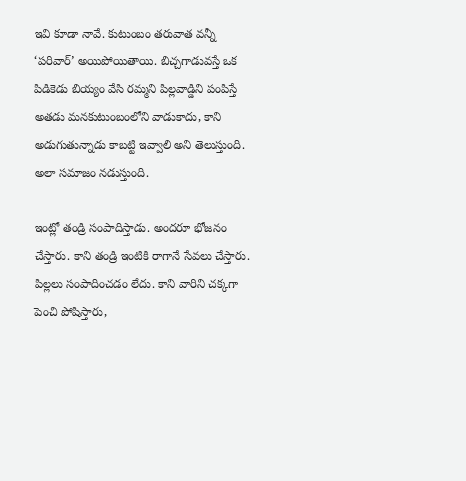ఇవి కూడా నావే. కుటుంబం తరువాత వన్నీ ‘పరివార్‌’ అయిపోయితాయి. బిచ్చగాడువస్తే ఒక పిడికెడు బియ్యం వేసి రమ్మని పిల్లవాడ్డిని పంపిస్తే అతడు మనకుటుంబంలోని వాడుకాదు, కాని అడుగుతున్నాడు కాబట్టి ఇవ్వాలి అని తెలుస్తుంది. అలా సమాజం నడుస్తుంది.

ఇంట్లో తండ్రి సంపాదిస్తాడు. అందరూ భోజనం చేస్తారు. కాని తండ్రి ఇంటికి రాగానే సేవలు చేస్తారు. పిల్లలు సంపాదించడం లేదు. కాని వారిని చక్కగా పెంచి పోషిస్తారు,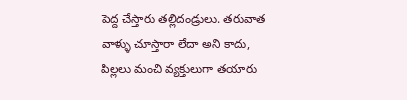పెద్ద చేస్తారు తల్లిదండ్రులు. తరువాత వాళ్ళు చూస్తారా లేదా అని కాదు, పిల్లలు మంచి వ్యక్తులుగా తయారు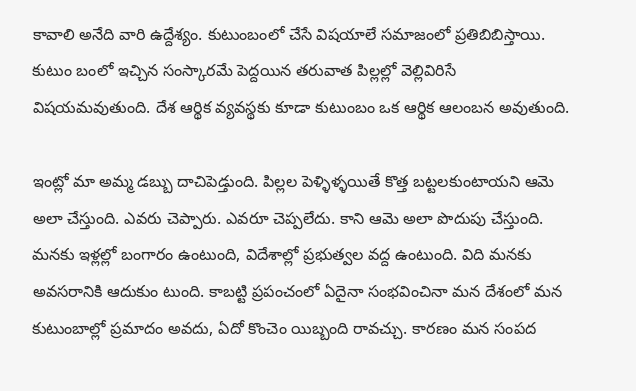కావాలి అనేది వారి ఉద్దేశ్యం. కుటుంబంలో చేసే విషయాలే సమాజంలో ప్రతిబిబిస్తాయి. కుటుం బంలో ఇచ్చిన సంస్కారమే పెద్దయిన తరువాత పిల్లల్లో వెల్లివిరిసే విషయమవుతుంది. దేశ ఆర్థిక వ్యవస్థకు కూడా కుటుంబం ఒక ఆర్థిక ఆలంబన అవుతుంది.

ఇంట్లో మా అమ్మ డబ్బు దాచిపెడ్తుంది. పిల్లల పెళ్ళిళ్ళయితే కొత్త బట్టలకుంటాయని ఆమె అలా చేస్తుంది. ఎవరు చెప్పారు. ఎవరూ చెప్పలేదు. కాని ఆమె అలా పొదుపు చేస్తుంది. మనకు ఇళ్లల్లో బంగారం ఉంటుంది, విదేశాల్లో ప్రభుత్వల వద్ద ఉంటుంది. విది మనకు అవసరానికి ఆదుకుం టుంది. కాబట్టి ప్రపంచంలో ఏదైనా సంభవించినా మన దేశంలో మన కుటుంబాల్లో ప్రమాదం అవదు, ఏదో కొంచెం యిబ్బంది రావచ్చు. కారణం మన సంపద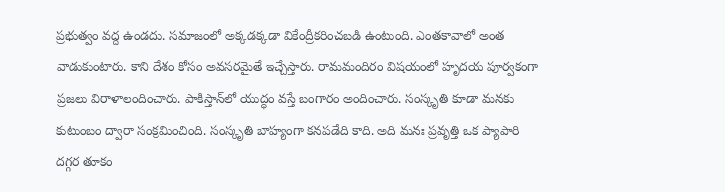ప్రభుత్వం వద్ద ఉండదు. సమాజంలో అక్కడక్కడా వికేంద్రీకరించబడి ఉంటుంది. ఎంతకావాలో అంత వాడుకుంటారు. కాని దేశం కోసం అవసరమైతే ఇచ్చేస్తారు. రామమందిరం విషయంలో హృదయ పూర్వకంగా ప్రజలు విరాళాలందించారు. పాకిస్తాన్‌లో యుద్ధం వస్తే బంగారం అందించారు. సంస్కృతి కూడా మనకు కుటుంబం ద్వారా సంక్రమించింది. సంస్కృతి బాహ్యంగా కనపడేది కాది. అది మనః ప్రవృత్తి ఒక ప్యాపారి దగ్గర తూకం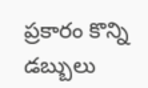ప్రకారం కొన్ని డబ్బులు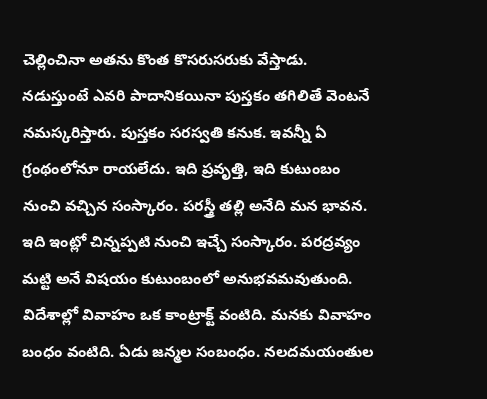చెల్లించినా అతను కొంత కొసరుసరుకు వేస్తాడు. నడుస్తుంటే ఎవరి పాదానికయినా పుస్తకం తగిలితే వెంటనే నమస్కరిస్తారు. పుస్తకం సరస్వతి కనుక. ఇవన్నీ ఏ గ్రంథంలోనూ రాయలేదు. ఇది ప్రవృత్తి, ఇది కుటుంబం నుంచి వచ్చిన సంస్కారం. పరస్త్రీ తల్లి అనేది మన భావన. ఇది ఇంట్లో చిన్నప్పటి నుంచి ఇచ్చే సంస్కారం. పరద్రవ్యం మట్టి అనే విషయం కుటుంబంలో అనుభవమవుతుంది. విదేశాల్లో వివాహం ఒక కాంట్రాక్ట్‌ వంటిది. మనకు వివాహం బంధం వంటిది. ఏడు జన్మల సంబంధం. నలదమయంతుల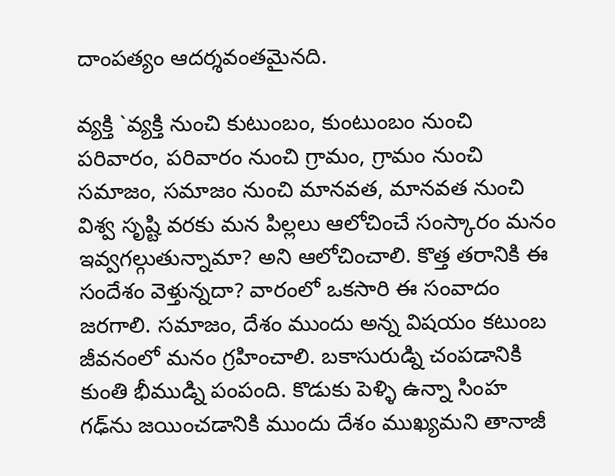దాంపత్యం ఆదర్శవంతమైనది.

వ్యక్తి `వ్యక్తి నుంచి కుటుంబం, కుంటుంబం నుంచి పరివారం, పరివారం నుంచి గ్రామం, గ్రామం నుంచి సమాజం, సమాజం నుంచి మానవత, మానవత నుంచి విశ్వ సృష్టి వరకు మన పిల్లలు ఆలోచించే సంస్కారం మనం ఇవ్వగల్గుతున్నామా? అని ఆలోచించాలి. కొత్త తరానికి ఈ సందేశం వెళ్తున్నదా? వారంలో ఒకసారి ఈ సంవాదం జరగాలి. సమాజం, దేశం ముందు అన్న విషయం కటుంబ జీవనంలో మనం గ్రహించాలి. బకాసురుడ్ని చంపడానికి కుంతి భీముడ్ని పంపంది. కొడుకు పెళ్ళి ఉన్నా సింహ గఢ్‌ను జయించడానికి ముందు దేశం ముఖ్యమని తానాజీ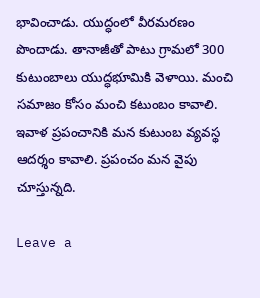భావించాడు. యుద్ధంలో వీరమరణం పొందాడు. తానాజీతో పాటు గ్రామలో 300 కుటుంబాలు యుద్ధభూమికి వెళాయి. మంచి సమాజం కోసం మంచి కటుంబం కావాలి. ఇవాళ ప్రపంచానికి మన కుటుంబ వ్యవస్థ ఆదర్శం కావాలి. ప్రపంచం మన వైపు చూస్తున్నది.

Leave a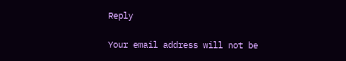Reply

Your email address will not be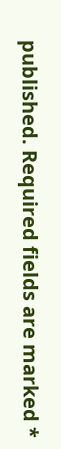published. Required fields are marked *